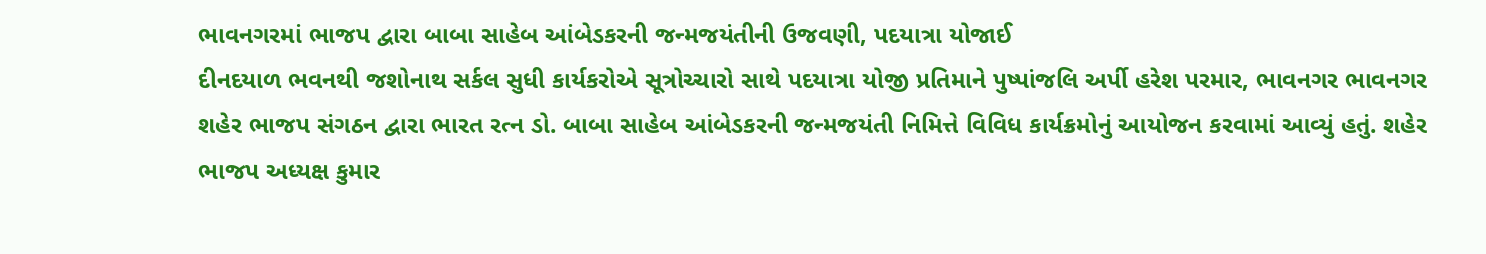ભાવનગરમાં ભાજપ દ્વારા બાબા સાહેબ આંબેડકરની જન્મજયંતીની ઉજવણી, પદયાત્રા યોજાઈ
દીનદયાળ ભવનથી જશોનાથ સર્કલ સુધી કાર્યકરોએ સૂત્રોચ્ચારો સાથે પદયાત્રા યોજી પ્રતિમાને પુષ્પાંજલિ અર્પી હરેશ પરમાર, ભાવનગર ભાવનગર શહેર ભાજપ સંગઠન દ્વારા ભારત રત્ન ડો. બાબા સાહેબ આંબેડકરની જન્મજયંતી નિમિત્તે વિવિધ કાર્યક્રમોનું આયોજન કરવામાં આવ્યું હતું. શહેર ભાજપ અધ્યક્ષ કુમાર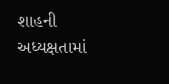શાહની અધ્યક્ષતામાં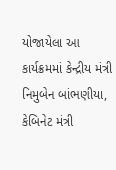યોજાયેલા આ કાર્યક્રમમાં કેન્દ્રીય મંત્રી નિમુબેન બાંભણીયા, કેબિનેટ મંત્રી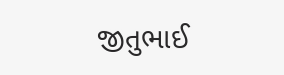જીતુભાઈ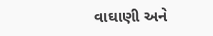વાઘાણી અને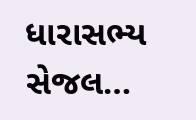ધારાસભ્ય સેજલ…